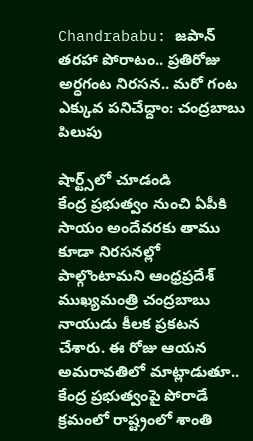Chandrababu: జపాన్‌ తరహా పోరాటం.. ప్రతిరోజు అర్ధగంట నిరసన.. మరో గంట ఎక్కువ పనిచేద్దాం: చంద్రబాబు పిలుపు

షార్ట్స్‌లో చూడండి
కేంద్ర ప్రభుత్వం నుంచి ఏపీకి సాయం అందేవరకు తాము కూడా నిరసనల్లో పాల్గొంటామని ఆంధ్రప్రదేశ్ ముఖ్యమంత్రి చంద్రబాబు నాయుడు కీలక ప్రకటన చేశారు. ఈ రోజు ఆయన అమరావతిలో మాట్లాడుతూ.. కేంద్ర ప్రభుత్వంపై పోరాడే క్రమంలో రాష్ట్రంలో శాంతి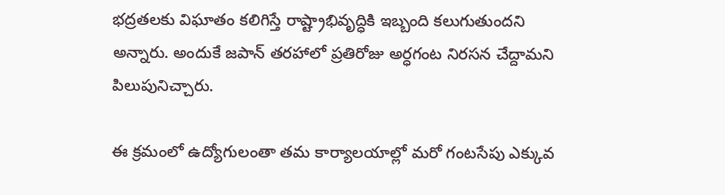భద్రతలకు విఘాతం కలిగిస్తే రాష్ట్రాభివృద్ధికి ఇబ్బంది కలుగుతుందని అన్నారు. అందుకే జపాన్ తరహాలో ప్రతిరోజు అర్ధగంట నిరసన చేద్దామని పిలుపునిచ్చారు.

ఈ క్రమంలో ఉద్యోగులంతా తమ కార్యాలయాల్లో మరో గంటసేపు ఎక్కువ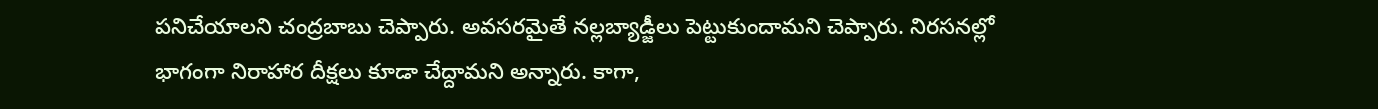పనిచేయాలని చంద్రబాబు చెప్పారు. అవసరమైతే నల్లబ్యాడ్జీలు పెట్టుకుందామని చెప్పారు. నిరసనల్లో భాగంగా నిరాహార దీక్షలు కూడా చేద్దామని అన్నారు. కాగా,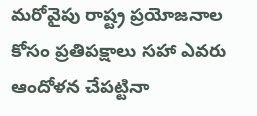మరోవైపు రాష్ట్ర ప్రయోజనాల కోసం ప్రతిపక్షాలు సహా ఎవరు ఆందోళన చేపట్టినా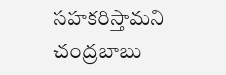సహకరిస్తామని చంద్రబాబు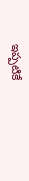ఇప్పటికే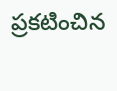ప్రకటించిన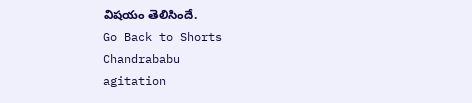విషయం తెలిసిందే.
Go Back to Shorts
Chandrababu
agitation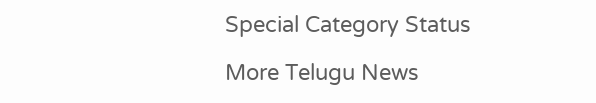Special Category Status

More Telugu News